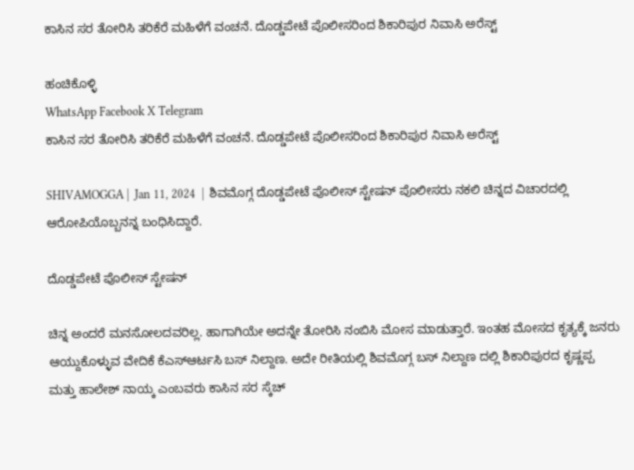ಕಾಸಿನ ಸರ ತೋರಿಸಿ ತರಿಕೆರೆ ಮಹಿಳೆಗೆ ವಂಚನೆ. ದೊಡ್ಡಪೇಟೆ ಪೊಲೀಸರಿಂದ ಶಿಕಾರಿಪುರ ನಿವಾಸಿ ಅರೆಸ್ಟ್

ಹಂಚಿಕೊಳ್ಳಿ
WhatsApp Facebook X Telegram
ಕಾಸಿನ ಸರ ತೋರಿಸಿ ತರಿಕೆರೆ ಮಹಿಳೆಗೆ ವಂಚನೆ. ದೊಡ್ಡಪೇಟೆ ಪೊಲೀಸರಿಂದ ಶಿಕಾರಿಪುರ ನಿವಾಸಿ ಅರೆಸ್ಟ್

SHIVAMOGGA |  Jan 11, 2024  |  ಶಿವಮೊಗ್ಗ ದೊಡ್ಡಪೇಟೆ ಪೊಲೀಸ್ ಸ್ಟೇಷನ್ ಪೊಲೀಸರು ನಕಲಿ ಚಿನ್ನದ ವಿಚಾರದಲ್ಲಿ ಆರೋಪಿಯೊಬ್ಬನನ್ನ ಬಂಧಿಸಿದ್ದಾರೆ.

ದೊಡ್ಡಪೇಟೆ ಪೊಲೀಸ್ ಸ್ಟೇಷನ್

ಚಿನ್ನ ಅಂದರೆ ಮನಸೋಲದವರಿಲ್ಲ. ಹಾಗಾಗಿಯೇ ಅದನ್ನೇ ತೋರಿಸಿ ನಂಬಿಸಿ ಮೋಸ ಮಾಡುತ್ತಾರೆ. ಇಂತಹ ಮೋಸದ ಕೃತ್ಯಕ್ಕೆ ಜನರು ಆಯ್ದುಕೊಳ್ಳುವ ವೇದಿಕೆ ಕೆಎಸ್ಆರ್ಟಸಿ ಬಸ್ ನಿಲ್ದಾಣ. ಅದೇ ರೀತಿಯಲ್ಲಿ ಶಿವಮೊಗ್ಗ ಬಸ್ ನಿಲ್ದಾಣ ದಲ್ಲಿ ಶಿಕಾರಿಪುರದ ಕೃಷ್ಣಪ್ಪ ಮತ್ತು ಹಾಲೇಶ್ ನಾಯ್ಕ ಎಂಬವರು ಕಾಸಿನ ಸರ ಸ್ಕೆಚ್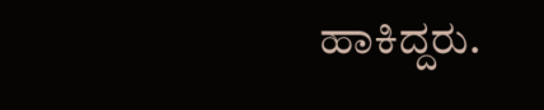ಹಾಕಿದ್ದರು.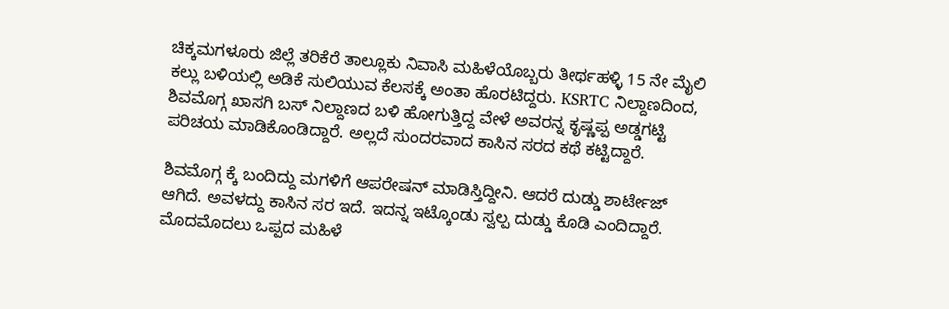ಚಿಕ್ಕಮಗಳೂರು ಜಿಲ್ಲೆ ತರಿಕೆರೆ ತಾಲ್ಲೂಕು ನಿವಾಸಿ ಮಹಿಳೆಯೊಬ್ಬರು ತೀರ್ಥಹಳ್ಳಿ 15 ನೇ ಮೈಲಿ ಕಲ್ಲು ಬಳಿಯಲ್ಲಿ ಅಡಿಕೆ ಸುಲಿಯುವ ಕೆಲಸಕ್ಕೆ ಅಂತಾ ಹೊರಟಿದ್ದರು. KSRTC ನಿಲ್ದಾಣದಿಂದ,  ಶಿವಮೊಗ್ಗ ಖಾಸಗಿ ಬಸ್ ನಿಲ್ದಾಣದ ಬಳಿ ಹೋಗುತ್ತಿದ್ದ ವೇಳೆ ಅವರನ್ನ ಕೃಷ್ಣಪ್ಪ ಅಡ್ಡಗಟ್ಟಿ ಪರಿಚಯ ಮಾಡಿಕೊಂಡಿದ್ದಾರೆ. ಅಲ್ಲದೆ ಸುಂದರವಾದ ಕಾಸಿನ ಸರದ ಕಥೆ ಕಟ್ಟಿದ್ದಾರೆ.

ಶಿವಮೊಗ್ಗ ಕ್ಕೆ ಬಂದಿದ್ದು ಮಗಳಿಗೆ ಆಪರೇಷನ್ ಮಾಡಿಸ್ತಿದ್ದೀನಿ. ಆದರೆ ದುಡ್ಡು ಶಾರ್ಟೇಜ್ ಆಗಿದೆ. ಅವಳದ್ದು ಕಾಸಿನ ಸರ ಇದೆ. ಇದನ್ನ ಇಟ್ಕೊಂಡು ಸ್ವಲ್ಪ ದುಡ್ಡು ಕೊಡಿ ಎಂದಿದ್ದಾರೆ. ಮೊದಮೊದಲು ಒಪ್ಪದ ಮಹಿಳೆ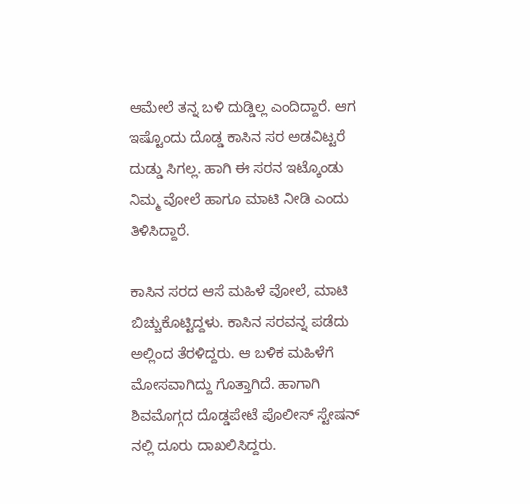ಆಮೇಲೆ ತನ್ನ ಬಳಿ ದುಡ್ಡಿಲ್ಲ ಎಂದಿದ್ದಾರೆ. ಆಗ ಇಷ್ಟೊಂದು ದೊಡ್ಡ ಕಾಸಿನ ಸರ ಅಡವಿಟ್ಟರೆ ದುಡ್ಡು ಸಿಗಲ್ಲ. ಹಾಗಿ ಈ ಸರನ ಇಟ್ಕೊಂಡು ನಿಮ್ಮ ವೋಲೆ ಹಾಗೂ ಮಾಟಿ ನೀಡಿ ಎಂದು ತಿಳಿಸಿದ್ದಾರೆ.

ಕಾಸಿನ ಸರದ ಆಸೆ ಮಹಿಳೆ ವೋಲೆ, ಮಾಟಿ ಬಿಚ್ಚುಕೊಟ್ಟಿದ್ದಳು. ಕಾಸಿನ ಸರವನ್ನ ಪಡೆದು ಅಲ್ಲಿಂದ ತೆರಳಿದ್ದರು. ಆ ಬಳಿಕ ಮಹಿಳೆಗೆ ಮೋಸವಾಗಿದ್ದು ಗೊತ್ತಾಗಿದೆ. ಹಾಗಾಗಿ ಶಿವಮೊಗ್ಗದ ದೊಡ್ಡಪೇಟೆ ಪೊಲೀಸ್ ಸ್ಟೇಷನ್ ನಲ್ಲಿ ದೂರು ದಾಖಲಿಸಿದ್ದರು.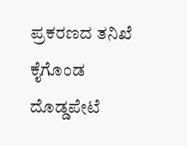ಪ್ರಕರಣದ ತನಿಖೆ ಕೈಗೊಂಡ ದೊಡ್ಡಪೇಟೆ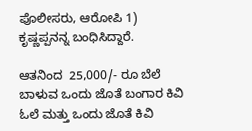ಪೊಲೀಸರು, ಆರೋಪಿ 1) ಕೃಷ್ಣಪ್ಪನನ್ನ ಬಂಧಿಸಿದ್ದಾರೆ.

ಆತನಿಂದ  25,000/- ರೂ ಬೆಲೆ ಬಾಳುವ ಒಂದು ಜೊತೆ ಬಂಗಾರ ಕಿವಿ ಓಲೆ ಮತ್ತು ಒಂದು ಜೊತೆ ಕಿವಿ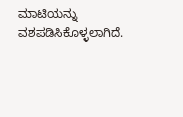ಮಾಟಿಯನ್ನು ವಶಪಡಿಸಿಕೊಳ್ಳಲಾಗಿದೆ.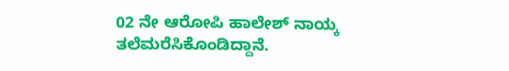02 ನೇ ಆರೋಪಿ ಹಾಲೇಶ್ ನಾಯ್ಕ ತಲೆಮರೆಸಿಕೊಂಡಿದ್ದಾನೆ‌.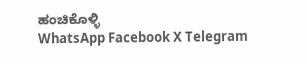ಹಂಚಿಕೊಳ್ಳಿ
WhatsApp Facebook X Telegram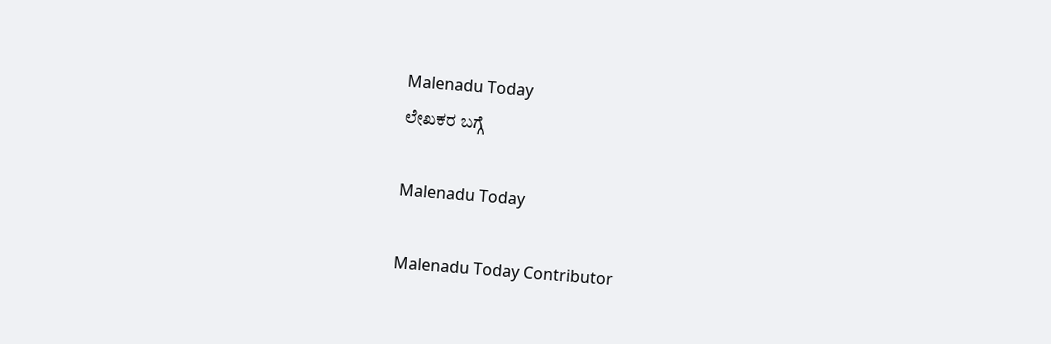Malenadu Today
ಲೇಖಕರ ಬಗ್ಗೆ

Malenadu Today

Malenadu Today Contributor